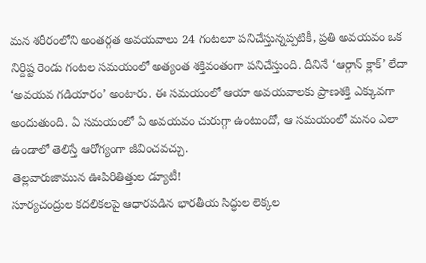మన శరీరంలోని అంతర్గత అవయవాలు 24 గంటలూ పనిచేస్తున్నప్పటికీ, ప్రతి అవయవం ఒక నిర్దిష్ట రెండు గంటల సమయంలో అత్యంత శక్తివంతంగా పనిచేస్తుంది. దీనినే ‘ఆర్గాన్ క్లాక్’ లేదా ‘అవయవ గడియారం’ అంటారు. ఈ సమయంలో ఆయా అవయవాలకు ప్రాణశక్తి ఎక్కువగా అందుతుంది. ఏ సమయంలో ఏ అవయవం చురుగ్గా ఉంటుందో, ఆ సమయంలో మనం ఎలా ఉండాలో తెలిస్తే ఆరోగ్యంగా జీవించవచ్చు.
తెల్లవారుజామున ఊపిరితిత్తుల డ్యూటీ!
సూర్యచంద్రుల కదలికలపై ఆధారపడిన భారతీయ సిద్ధుల లెక్కల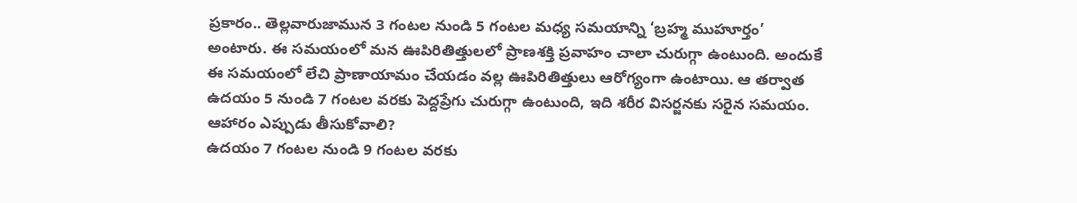ప్రకారం.. తెల్లవారుజామున 3 గంటల నుండి 5 గంటల మధ్య సమయాన్ని ‘బ్రహ్మ ముహూర్తం’ అంటారు. ఈ సమయంలో మన ఊపిరితిత్తులలో ప్రాణశక్తి ప్రవాహం చాలా చురుగ్గా ఉంటుంది. అందుకే ఈ సమయంలో లేచి ప్రాణాయామం చేయడం వల్ల ఊపిరితిత్తులు ఆరోగ్యంగా ఉంటాయి. ఆ తర్వాత ఉదయం 5 నుండి 7 గంటల వరకు పెద్దప్రేగు చురుగ్గా ఉంటుంది, ఇది శరీర విసర్జనకు సరైన సమయం.
ఆహారం ఎప్పుడు తీసుకోవాలి?
ఉదయం 7 గంటల నుండి 9 గంటల వరకు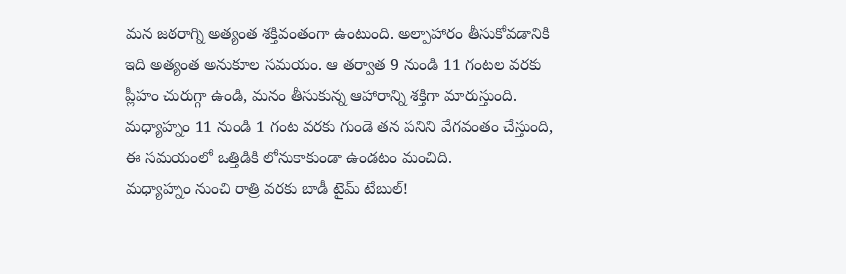మన జఠరాగ్ని అత్యంత శక్తివంతంగా ఉంటుంది. అల్పాహారం తీసుకోవడానికి ఇది అత్యంత అనుకూల సమయం. ఆ తర్వాత 9 నుండి 11 గంటల వరకు ప్లీహం చురుగ్గా ఉండి, మనం తీసుకున్న ఆహారాన్ని శక్తిగా మారుస్తుంది. మధ్యాహ్నం 11 నుండి 1 గంట వరకు గుండె తన పనిని వేగవంతం చేస్తుంది, ఈ సమయంలో ఒత్తిడికి లోనుకాకుండా ఉండటం మంచిది.
మధ్యాహ్నం నుంచి రాత్రి వరకు బాడీ టైమ్ టేబుల్!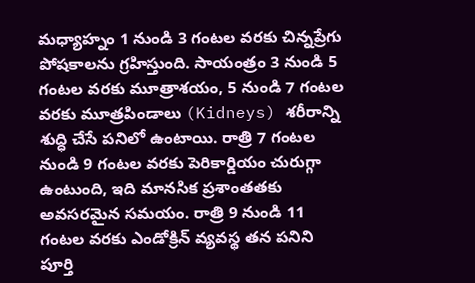మధ్యాహ్నం 1 నుండి 3 గంటల వరకు చిన్నప్రేగు పోషకాలను గ్రహిస్తుంది. సాయంత్రం 3 నుండి 5 గంటల వరకు మూత్రాశయం, 5 నుండి 7 గంటల వరకు మూత్రపిండాలు (Kidneys) శరీరాన్ని శుద్ధి చేసే పనిలో ఉంటాయి. రాత్రి 7 గంటల నుండి 9 గంటల వరకు పెరికార్డియం చురుగ్గా ఉంటుంది, ఇది మానసిక ప్రశాంతతకు అవసరమైన సమయం. రాత్రి 9 నుండి 11 గంటల వరకు ఎండోక్రిన్ వ్యవస్థ తన పనిని పూర్తి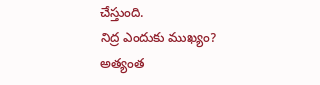చేస్తుంది.
నిద్ర ఎందుకు ముఖ్యం?
అత్యంత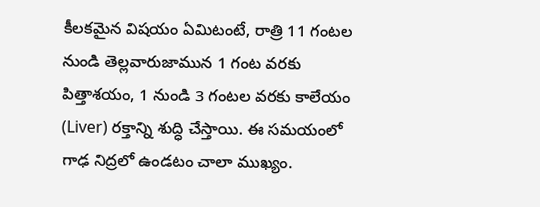కీలకమైన విషయం ఏమిటంటే, రాత్రి 11 గంటల నుండి తెల్లవారుజామున 1 గంట వరకు పిత్తాశయం, 1 నుండి 3 గంటల వరకు కాలేయం (Liver) రక్తాన్ని శుద్ధి చేస్తాయి. ఈ సమయంలో గాఢ నిద్రలో ఉండటం చాలా ముఖ్యం.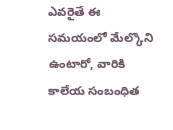ఎవరైతే ఈ సమయంలో మేల్కొని ఉంటారో, వారికి కాలేయ సంబంధిత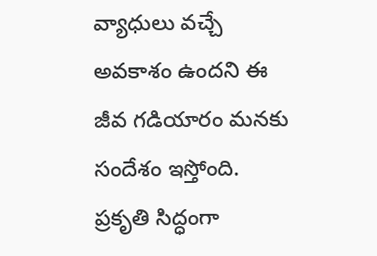వ్యాధులు వచ్చే అవకాశం ఉందని ఈ జీవ గడియారం మనకు సందేశం ఇస్తోంది. ప్రకృతి సిద్ధంగా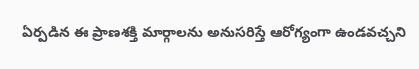ఏర్పడిన ఈ ప్రాణశక్తి మార్గాలను అనుసరిస్తే ఆరోగ్యంగా ఉండవచ్చని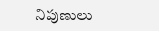నిపుణులు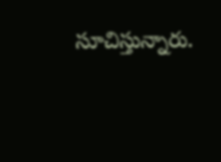సూచిస్తున్నారు.